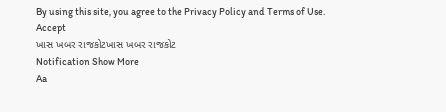By using this site, you agree to the Privacy Policy and Terms of Use.
Accept
ખાસ ખબર રાજકોટખાસ ખબર રાજકોટ
Notification Show More
Aa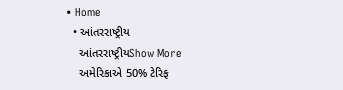• Home
  • આંતરરાષ્ટ્રીય
    આંતરરાષ્ટ્રીયShow More
    અમેરિકાએ 50% ટેરિફ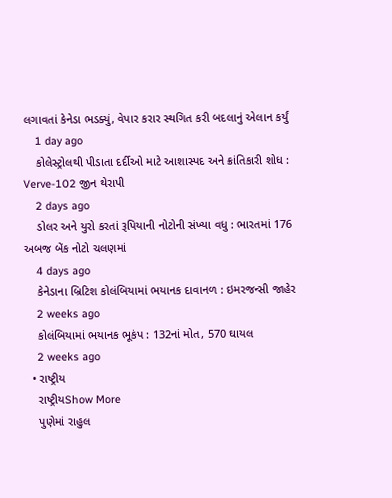લગાવતાં કેનેડા ભડક્યું, વેપાર કરાર સ્થગિત કરી બદલાનું એલાન કર્યું
    1 day ago
    કોલેસ્ટ્રોલથી પીડાતા દર્દીઓ માટે આશાસ્પદ અને ક્રાંતિકારી શોધ : Verve-102 જીન થેરાપી
    2 days ago
    ડોલર અને યુરો કરતાં રૂપિયાની નોટોની સંખ્યા વધુ : ભારતમાં 176 અબજ બેંક નોટો ચલણમાં
    4 days ago
    કેનેડાના બ્રિટિશ કોલંબિયામાં ભયાનક દાવાનળ : ઇમરજન્સી જાહેર
    2 weeks ago
    કોલંબિયામાં ભયાનક ભૂકંપ : 132નાં મોત, 570 ઘાયલ
    2 weeks ago
  • રાષ્ટ્રીય
    રાષ્ટ્રીયShow More
    પુણેમાં રાહુલ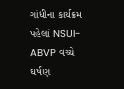ગાંધીના કાર્યક્રમ પહેલાં NSUI-ABVP વચ્ચે ઘર્ષણ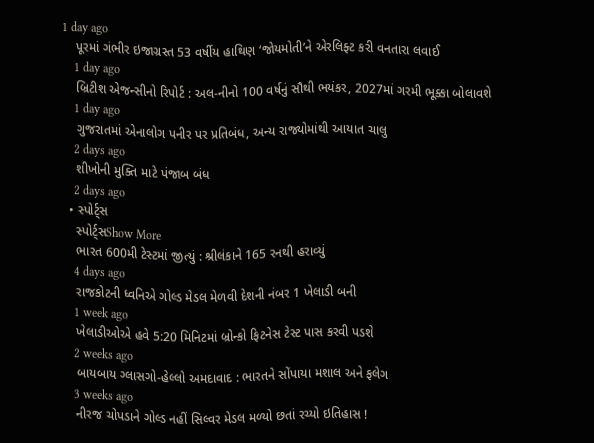1 day ago
    પૂરમાં ગંભીર ઇજાગ્રસ્ત 53 વર્ષીય હાથિણ ‘જોયમોતી’ને એરલિફ્ટ કરી વનતારા લવાઈ
    1 day ago
    બ્રિટીશ એજન્સીનો રિપોર્ટ : અલ-નીનો 100 વર્ષનું સૌથી ભયંકર, 2027માં ગરમી ભૂક્કા બોલાવશે
    1 day ago
    ગુજરાતમાં એનાલોગ પનીર પર પ્રતિબંધ, અન્ય રાજ્યોમાંથી આયાત ચાલુ
    2 days ago
    શીખોની મુક્તિ માટે પંજાબ બંધ
    2 days ago
  • સ્પોર્ટ્સ
    સ્પોર્ટ્સShow More
    ભારત 600મી ટેસ્ટમાં જીત્યું : શ્રીલંકાને 165 રનથી હરાવ્યું
    4 days ago
    રાજકોટની ધ્વનિએ ગોલ્ડ મેડલ મેળવી દેશની નંબર 1 ખેલાડી બની
    1 week ago
    ખેલાડીઓએ હવે 5:20 મિનિટમાં બ્રોન્કો ફિટનેસ ટેસ્ટ પાસ કરવી પડશે
    2 weeks ago
    બાયબાય ગ્લાસગો-હેલ્લો અમદાવાદ : ભારતને સોંપાયા મશાલ અને ફલેગ
    3 weeks ago
    નીરજ ચોપડાને ગોલ્ડ નહીં સિલ્વર મેડલ મળ્યો છતાં રચ્યો ઇતિહાસ !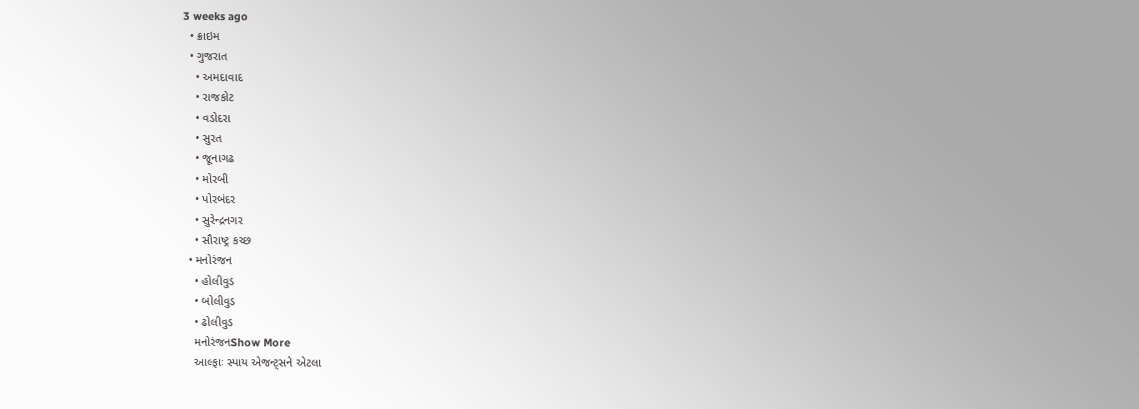3 weeks ago
  • ક્રાઇમ
  • ગુજરાત
    • અમદાવાદ
    • રાજકોટ
    • વડોદરા
    • સુરત
    • જૂનાગઢ
    • મોરબી
    • પોરબંદર
    • સુરેન્દ્રનગર
    • સૌરાષ્ટ્ર કચ્છ
  • મનોરંજન
    • હોલીવુડ
    • બોલીવુડ
    • ઢોલીવુડ
    મનોરંજનShow More
    આલ્ફાઃ સ્પાય એજન્ટ્સને એટલા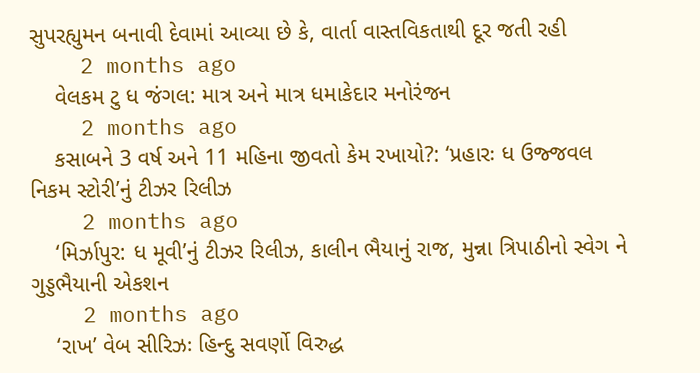સુપરહ્યુમન બનાવી દેવામાં આવ્યા છે કે, વાર્તા વાસ્તવિકતાથી દૂર જતી રહી
    2 months ago
    વેલકમ ટુ ધ જંગલ: માત્ર અને માત્ર ધમાકેદાર મનોરંજન
    2 months ago
    કસાબને 3 વર્ષ અને 11 મહિના જીવતો કેમ રખાયો?: ‘પ્રહારઃ ધ ઉજ્જવલ નિકમ સ્ટોરી’નું ટીઝર રિલીઝ
    2 months ago
    ‘મિર્ઝાપુર: ધ મૂવી’નું ટીઝર રિલીઝ, કાલીન ભૈયાનું રાજ, મુન્ના ત્રિપાઠીનો સ્વેગ ને ગુડ્ડભૈયાની એકશન
    2 months ago
    ‘રાખ’ વેબ સીરિઝઃ હિન્દુ સવર્ણો વિરુદ્ધ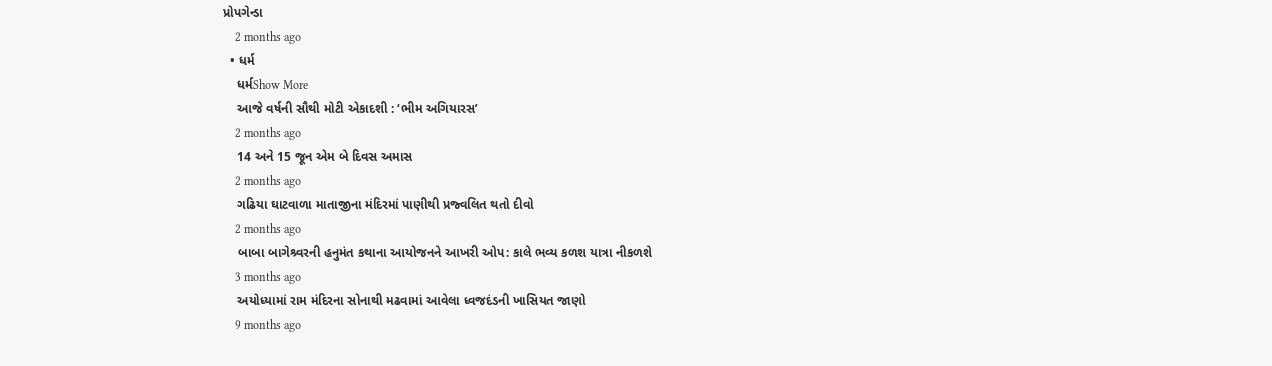પ્રોપગેન્ડા
    2 months ago
  • ધર્મ
    ધર્મShow More
    આજે વર્ષની સૌથી મોટી એકાદશી : ‘ભીમ અગિયારસ’
    2 months ago
    14 અને 15 જૂન એમ બે દિવસ અમાસ
    2 months ago
    ગઢિયા ઘાટવાળા માતાજીના મંદિરમાં પાણીથી પ્રજ્વલિત થતો દીવો
    2 months ago
    બાબા બાગેશ્ર્વરની હનુમંત કથાના આયોજનને આખરી ઓપ: કાલે ભવ્ય કળશ યાત્રા નીકળશે
    3 months ago
    અયોધ્યામાં રામ મંદિરના સોનાથી મઢવામાં આવેલા ધ્વજદંડની ખાસિયત જાણો
    9 months ago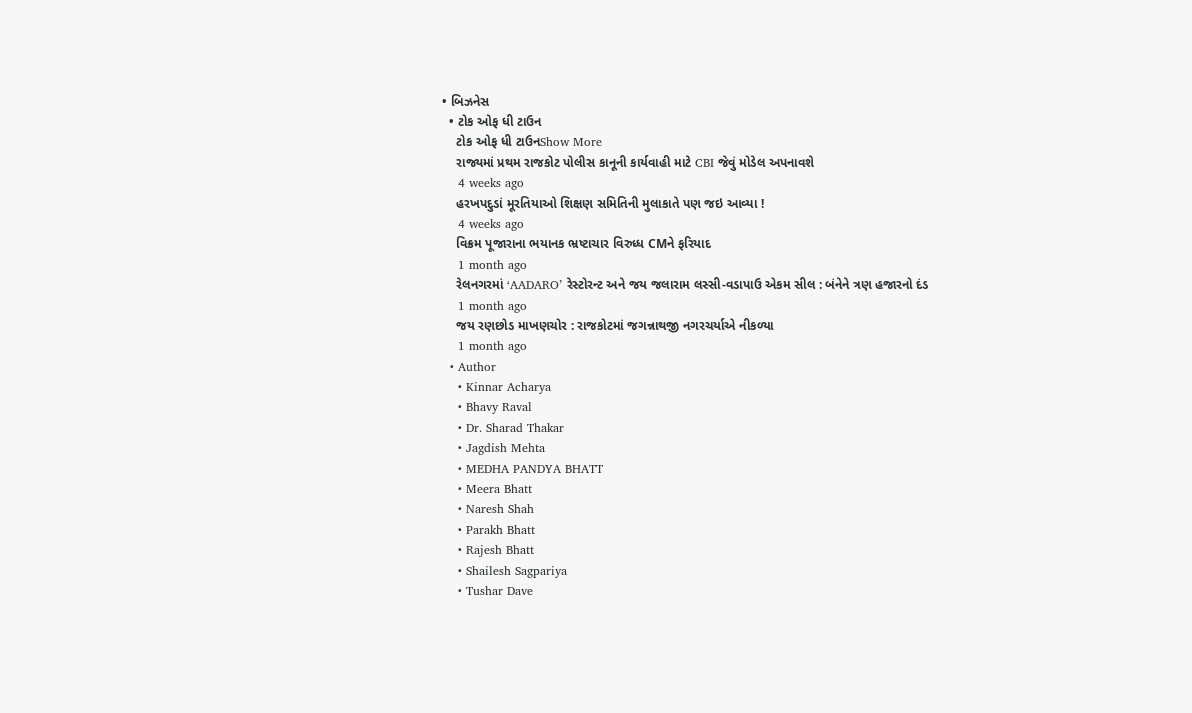• બિઝનેસ
  • ટોક ઓફ ધી ટાઉન
    ટોક ઓફ ધી ટાઉનShow More
    રાજ્યમાં પ્રથમ રાજકોટ પોલીસ કાનૂની કાર્યવાહી માટે CBI જેવું મોડેલ અપનાવશે
    4 weeks ago
    હરખપદુડાં મૂરતિયાઓ શિક્ષણ સમિતિની મુલાકાતે પણ જઇ આવ્યા !
    4 weeks ago
    વિક્રમ પૂજારાના ભયાનક ભ્રષ્ટાચાર વિરુધ્ધ CMને ફરિયાદ
    1 month ago
    રેલનગરમાં ‘AADARO’ રેસ્ટોરન્ટ અને જય જલારામ લસ્સી-વડાપાઉ એકમ સીલ : બંનેને ત્રણ હજારનો દંડ
    1 month ago
    જય રણછોડ માખણચોર : રાજકોટમાં જગન્નાથજી નગરચર્યાએ નીકળ્યા
    1 month ago
  • Author
    • Kinnar Acharya
    • Bhavy Raval
    • Dr. Sharad Thakar
    • Jagdish Mehta
    • MEDHA PANDYA BHATT
    • Meera Bhatt
    • Naresh Shah
    • Parakh Bhatt
    • Rajesh Bhatt
    • Shailesh Sagpariya
    • Tushar Dave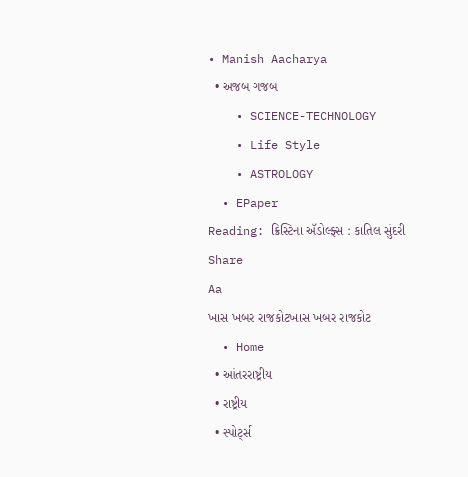• Manish Aacharya
  • અજબ ગજબ
    • SCIENCE-TECHNOLOGY
    • Life Style
    • ASTROLOGY
  • EPaper
Reading: ક્રિસ્ટિના ઍડોલ્ફ્સ : કાતિલ સુંદરી
Share
Aa
ખાસ ખબર રાજકોટખાસ ખબર રાજકોટ
  • Home
  • આંતરરાષ્ટ્રીય
  • રાષ્ટ્રીય
  • સ્પોર્ટ્સ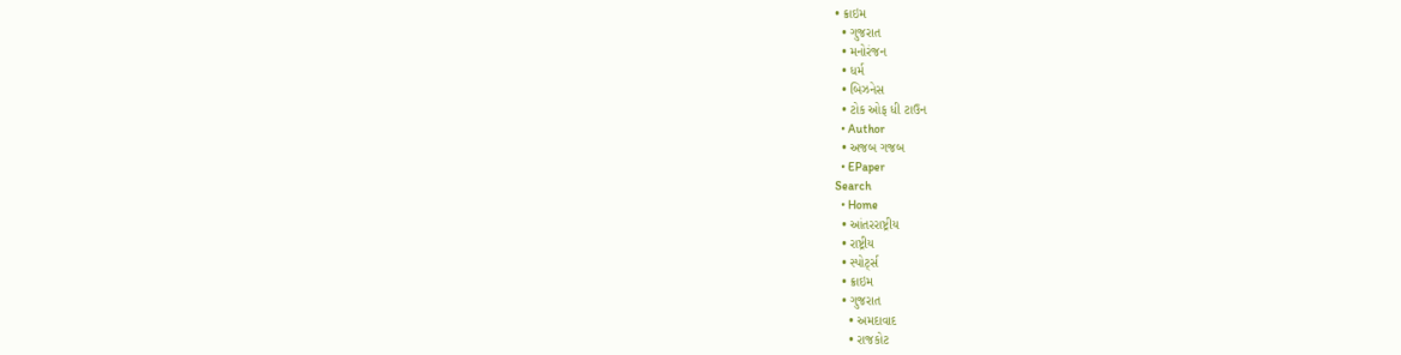• ક્રાઇમ
  • ગુજરાત
  • મનોરંજન
  • ધર્મ
  • બિઝનેસ
  • ટોક ઓફ ધી ટાઉન
  • Author
  • અજબ ગજબ
  • EPaper
Search
  • Home
  • આંતરરાષ્ટ્રીય
  • રાષ્ટ્રીય
  • સ્પોર્ટ્સ
  • ક્રાઇમ
  • ગુજરાત
    • અમદાવાદ
    • રાજકોટ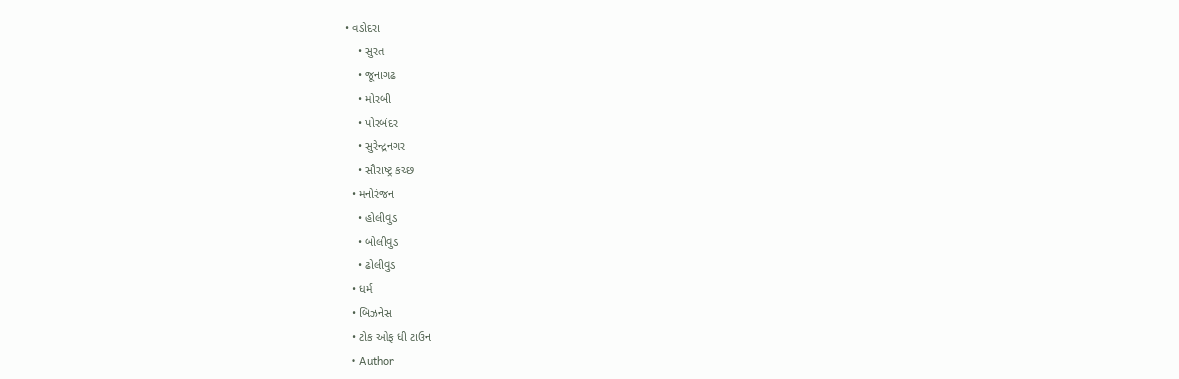• વડોદરા
    • સુરત
    • જૂનાગઢ
    • મોરબી
    • પોરબંદર
    • સુરેન્દ્રનગર
    • સૌરાષ્ટ્ર કચ્છ
  • મનોરંજન
    • હોલીવુડ
    • બોલીવુડ
    • ઢોલીવુડ
  • ધર્મ
  • બિઝનેસ
  • ટોક ઓફ ધી ટાઉન
  • Author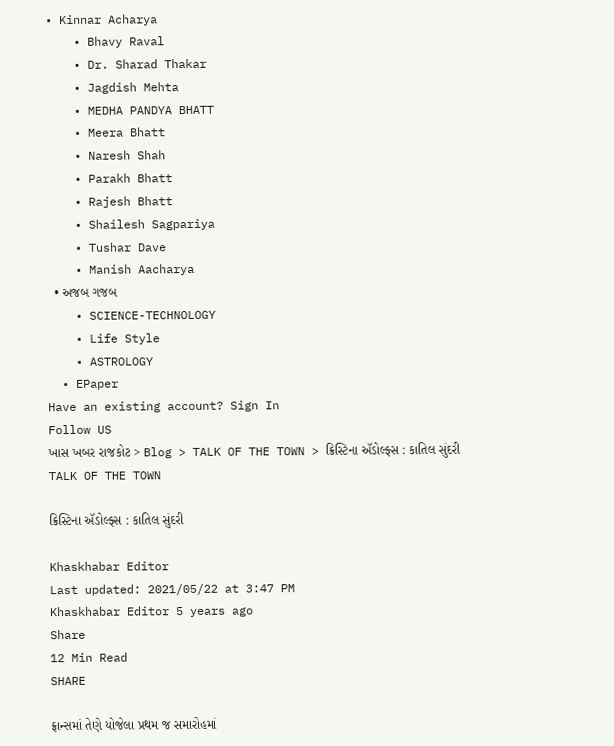• Kinnar Acharya
    • Bhavy Raval
    • Dr. Sharad Thakar
    • Jagdish Mehta
    • MEDHA PANDYA BHATT
    • Meera Bhatt
    • Naresh Shah
    • Parakh Bhatt
    • Rajesh Bhatt
    • Shailesh Sagpariya
    • Tushar Dave
    • Manish Aacharya
  • અજબ ગજબ
    • SCIENCE-TECHNOLOGY
    • Life Style
    • ASTROLOGY
  • EPaper
Have an existing account? Sign In
Follow US
ખાસ ખબર રાજકોટ > Blog > TALK OF THE TOWN > ક્રિસ્ટિના ઍડોલ્ફ્સ : કાતિલ સુંદરી
TALK OF THE TOWN

ક્રિસ્ટિના ઍડોલ્ફ્સ : કાતિલ સુંદરી

Khaskhabar Editor
Last updated: 2021/05/22 at 3:47 PM
Khaskhabar Editor 5 years ago
Share
12 Min Read
SHARE

ફ્રાન્સમાં તેણે યોજેલા પ્રથમ જ સમારોહમાં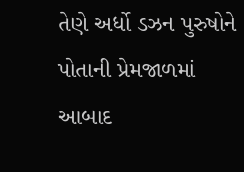તેણે અર્ધો ડઝન પુરુષોને પોતાની પ્રેમજાળમાં આબાદ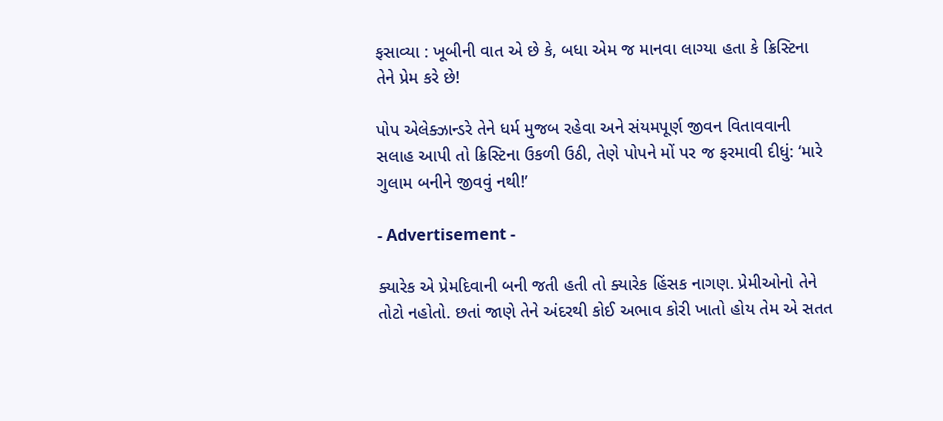ફસાવ્યા : ખૂબીની વાત એ છે કે, બધા એમ જ માનવા લાગ્યા હતા કે ક્રિસ્ટિના તેને પ્રેમ કરે છે!

પોપ એલેક્ઝાન્ડરે તેને ધર્મ મુજબ રહેવા અને સંયમપૂર્ણ જીવન વિતાવવાની સલાહ આપી તો ક્રિસ્ટિના ઉકળી ઉઠી, તેણે પોપને મોં પર જ ફરમાવી દીધું: ‘મારે ગુલામ બનીને જીવવું નથી!’

- Advertisement -

ક્યારેક એ પ્રેમદિવાની બની જતી હતી તો ક્યારેક હિંસક નાગણ. પ્રેમીઓનો તેને તોટો નહોતો. છતાં જાણે તેને અંદરથી કોઈ અભાવ કોરી ખાતો હોય તેમ એ સતત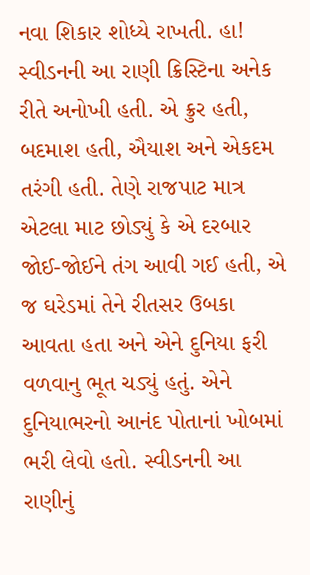નવા શિકાર શોધ્યે રાખતી. હા! સ્વીડનની આ રાણી ક્રિસ્ટિના અનેક રીતે અનોખી હતી. એ ક્રુર હતી, બદમાશ હતી, ઐયાશ અને એકદમ તરંગી હતી. તેણે રાજપાટ માત્ર એટલા માટ છોડ્યું કે એ દરબાર જોઈ-જોઈને તંગ આવી ગઈ હતી, એ જ ઘરેડમાં તેને રીતસર ઉબકા આવતા હતા અને એને દુનિયા ફરી વળવાનુ ભૂત ચડ્યું હતું. એને દુનિયાભરનો આનંદ પોતાનાં ખોબમાં ભરી લેવો હતો. સ્વીડનની આ રાણીનું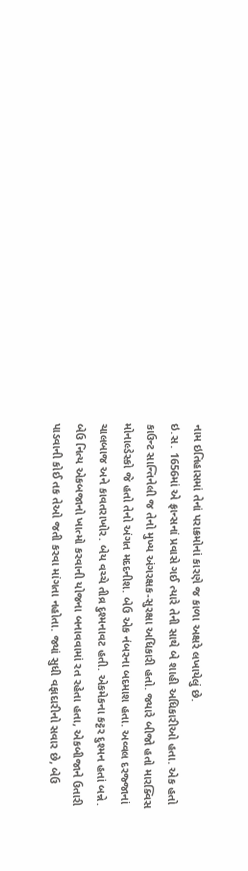નામ ઇતિહાસમાં તેનાં પરાક્રમોનાં કારણે જ કાળા અક્ષરે લખાયેલું છે.
ઇ.સ. 1656માં એ ફ્રાન્સનાં પ્રવાસે ગઈ ત્યારે તેની સાથે બે શાહી અધિકારીઓ હતા. એક હતો કાઉન્ટ સાન્તિનેલી જ તેનો મુખ્ય અંગરક્ષક-સુરક્ષા અધિકારી હતો. જ્યારે બીજો હતો મારક્વિસ મોનાલ્ડેસ્કો જે હતો તેનો અંગત મદદનીશ. બેઉ એક નંબરના બદમાશ હતા. અવ્વલ દરજ્જાનાં ચાલબાજ અને કાવતરાખોર. બેય વચ્ચે તીવ્ર દુશ્મનાવટ હતી. એકમેકના કટ્ટર દુશ્મન હતાં બન્ને. બેઉ નિત્ય એકબજાનો ખાત્મો કરવાની યોજના બનાવવામાં રત રહેતા હતા, એકબીજાને ઉતારી પાડવાની કોઈ તક તેઓ જતી કરવા માંગતા નહોતા. જ્યાં સુધી વફાદારીનો સવાર છે, બેઉ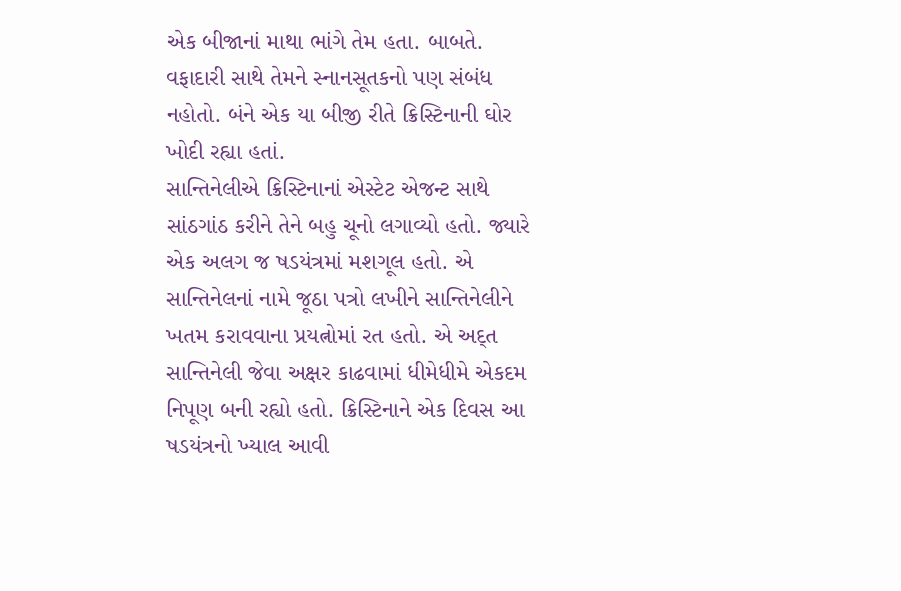એક બીજાનાં માથા ભાંગે તેમ હતા. બાબતે. વફાદારી સાથે તેમને સ્નાનસૂતકનો પણ સંબંધ નહોતો. બંને એક યા બીજી રીતે ક્રિસ્ટિનાની ઘોર ખોદી રહ્યા હતાં.
સાન્તિનેલીએ ક્રિસ્ટિનાનાં એસ્ટેટ એજન્ટ સાથે સાંઠગાંઠ કરીને તેને બહુ ચૂનો લગાવ્યો હતો. જ્યારે એક અલગ જ ષડયંત્રમાં મશગૂલ હતો. એ સાન્તિનેલનાં નામે જૂઠા પત્રો લખીને સાન્તિનેલીને ખતમ કરાવવાના પ્રયત્નોમાં રત હતો. એ અદ્ત સાન્તિનેલી જેવા અક્ષર કાઢવામાં ધીમેધીમે એકદમ નિપૂણ બની રહ્યો હતો. ક્રિસ્ટિનાને એક દિવસ આ ષડયંત્રનો ખ્યાલ આવી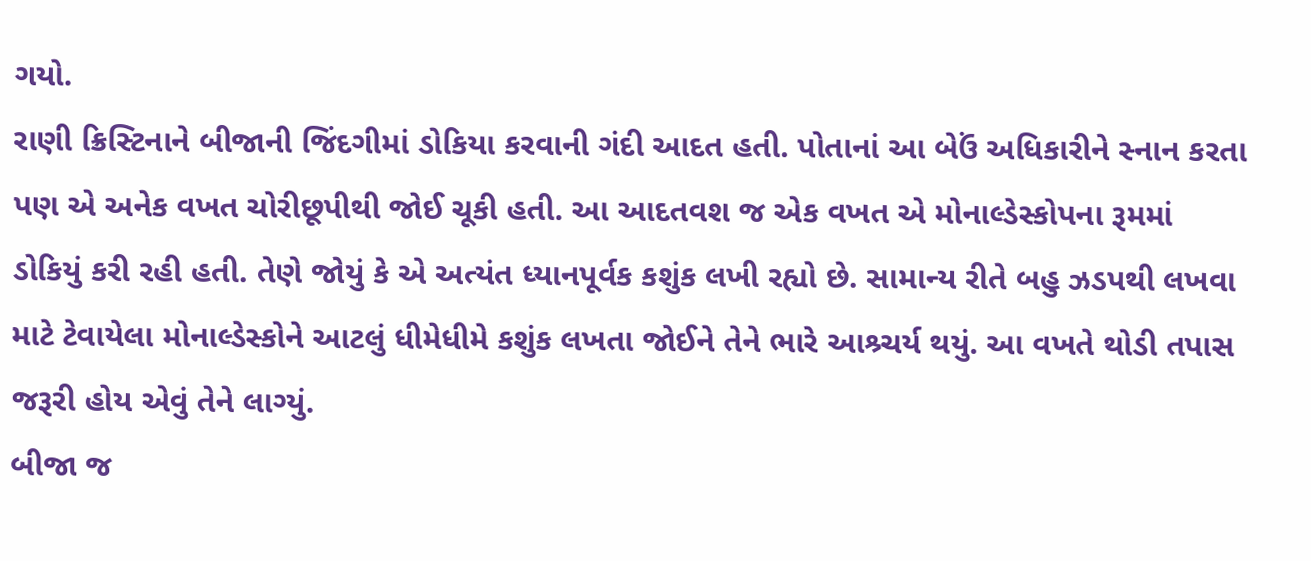ગયો.
રાણી ક્રિસ્ટિનાને બીજાની જિંદગીમાં ડોકિયા કરવાની ગંદી આદત હતી. પોતાનાં આ બેઉં અધિકારીને સ્નાન કરતા પણ એ અનેક વખત ચોરીછૂપીથી જોઈ ચૂકી હતી. આ આદતવશ જ એક વખત એ મોનાલ્ડેસ્કોપના રૂમમાં ડોકિયું કરી રહી હતી. તેણે જોયું કે એ અત્યંત ધ્યાનપૂર્વક કશુંક લખી રહ્યો છે. સામાન્ય રીતે બહુ ઝડપથી લખવા માટે ટેવાયેલા મોનાલ્ડેસ્કોને આટલું ધીમેધીમે કશુંક લખતા જોઈને તેને ભારે આશ્ર્ચર્ય થયું. આ વખતે થોડી તપાસ જરૂરી હોય એવું તેને લાગ્યું.
બીજા જ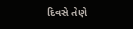દિવસે તેણે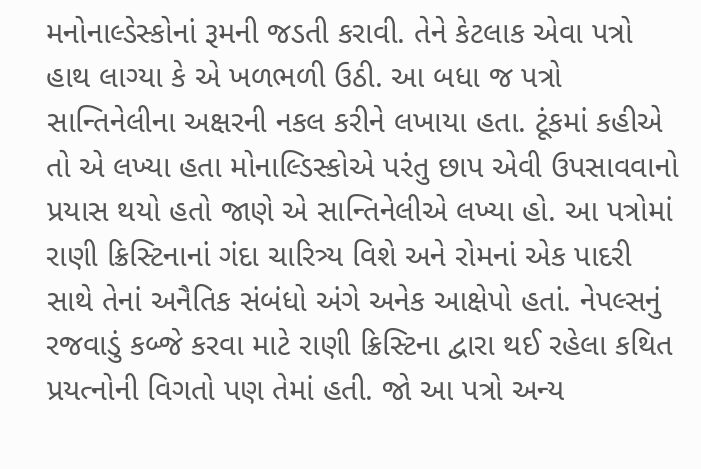મનોનાલ્ડેસ્કોનાં રૂમની જડતી કરાવી. તેને કેટલાક એવા પત્રો હાથ લાગ્યા કે એ ખળભળી ઉઠી. આ બધા જ પત્રો સાન્તિનેલીના અક્ષરની નકલ કરીને લખાયા હતા. ટૂંકમાં કહીએ તો એ લખ્યા હતા મોનાલ્ડિસ્કોએ પરંતુ છાપ એવી ઉપસાવવાનો પ્રયાસ થયો હતો જાણે એ સાન્તિનેલીએ લખ્યા હો. આ પત્રોમાં રાણી ક્રિસ્ટિનાનાં ગંદા ચારિત્ર્ય વિશે અને રોમનાં એક પાદરી સાથે તેનાં અનૈતિક સંબંધો અંગે અનેક આક્ષેપો હતાં. નેપલ્સનું રજવાડું કબ્જે કરવા માટે રાણી ક્રિસ્ટિના દ્વારા થઈ રહેલા કથિત પ્રયત્નોની વિગતો પણ તેમાં હતી. જો આ પત્રો અન્ય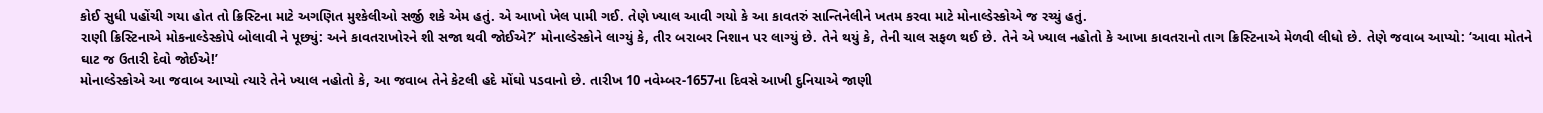કોઈ સુધી પહોંચી ગયા હોત તો ક્રિસ્ટિના માટે અગણિત મુશ્કેલીઓ સર્જી શકે એમ હતું. એ આખો ખેલ પામી ગઈ. તેણે ખ્યાલ આવી ગયો કે આ કાવતરું સાન્તિનેલીને ખતમ કરવા માટે મોનાલ્ડેસ્કોએ જ રચ્યું હતું.
રાણી ક્રિસ્ટિનાએ મોકનાલ્ડેસ્કોપે બોલાવી ને પૂછ્યું: અને કાવતરાખોરને શી સજા થવી જોઈએ?’ મોનાલ્ડેસ્કોને લાગ્યું કે, તીર બરાબર નિશાન પર લાગ્યું છે. તેને થયું કે, તેની ચાલ સફળ થઈ છે. તેને એ ખ્યાલ નહોતો કે આખા કાવતરાનો તાગ ક્રિસ્ટિનાએ મેળવી લીધો છે. તેણે જવાબ આપ્યો: ‘આવા મોતને ઘાટ જ ઉતારી દેવો જોઈએ!’
મોનાલ્ડેસ્કોએ આ જવાબ આપ્યો ત્યારે તેને ખ્યાલ નહોતો કે, આ જવાબ તેને કેટલી હદે મોંઘો પડવાનો છે. તારીખ 10 નવેમ્બર-1657ના દિવસે આખી દુનિયાએ જાણી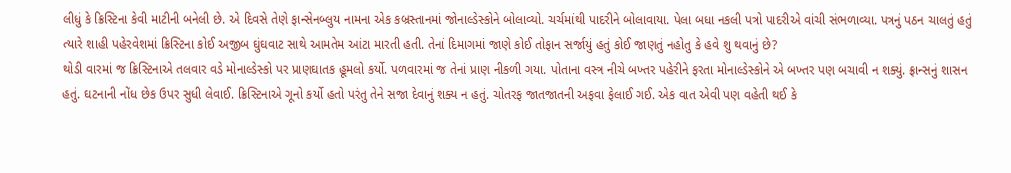લીધું કે ક્રિસ્ટિના કેવી માટીની બનેલી છે. એ દિવસે તેણે ફાન્સેનબ્લુય નામના એક કબ્રસ્તાનમાં જોનાલ્ડેસ્કોને બોલાવ્યો. ચર્ચમાંથી પાદરીને બોલાવાયા. પેલા બધા નકલી પત્રો પાદરીએ વાંચી સંભળાવ્યા. પત્રનું પઠન ચાલતું હતું ત્યારે શાહી પહેરવેશમાં ક્રિસ્ટિના કોઈ અજીબ ઘુંઘવાટ સાથે આમતેમ આંટા મારતી હતી. તેનાં દિમાગમાં જાણે કોઈ તોફાન સર્જાયું હતું કોઈ જાણતું નહોતુ કે હવે શુ થવાનું છે?
થોડી વારમાં જ ક્રિસ્ટિનાએ તલવાર વડે મોનાલ્ડેસ્કો પર પ્રાણઘાતક હૂમલો કર્યો. પળવારમાં જ તેનાં પ્રાણ નીકળી ગયા. પોતાના વસ્ત્ર નીચે બખ્તર પહેરીને ફરતા મોનાલ્ડેસ્કોને એ બખ્તર પણ બચાવી ન શક્યું. ફ્રાન્સનું શાસન હતું. ઘટનાની નોંધ છેક ઉપર સુધી લેવાઈ. ક્રિસ્ટિનાએ ગૂનો કર્યો હતો પરંતુ તેને સજા દેવાનું શક્ય ન હતું. ચોતરફ જાતજાતની અફવા ફેલાઈ ગઈ. એક વાત એવી પણ વહેતી થઈ કે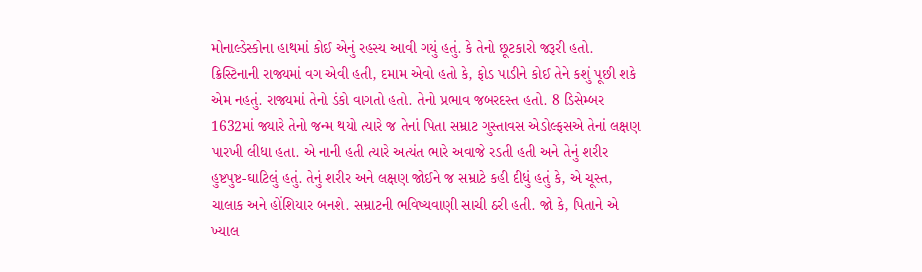મોનાલ્ડેસ્કોના હાથમાં કોઈ એનું રહસ્ય આવી ગયું હતું. કે તેનો છૂટકારો જરૂરી હતો.
ક્રિસ્ટિનાની રાજ્યમાં વગ એવી હતી, દમામ એવો હતો કે, ફોડ પાડીને કોઈ તેને કશું પૂછી શકે એમ નહતું. રાજ્યમાં તેનો ડંકો વાગતો હતો. તેનો પ્રભાવ જબરદસ્ત હતો. 8 ડિસેમ્બર 1632માં જ્યારે તેનો જન્મ થયો ત્યારે જ તેનાં પિતા સમ્રાટ ગુસ્તાવસ એડોલ્ફસએ તેનાં લક્ષણ પારખી લીધા હતા. એ નાની હતી ત્યારે અત્યંત ભારે અવાજે રડતી હતી અને તેનું શરીર હુષ્ટપુષ્ટ-ઘાટિલું હતું. તેનું શરીર અને લક્ષણ જોઈને જ સમ્રાટે કહી દીધું હતું કે, એ ચૂસ્ત, ચાલાક અને હોંશિયાર બનશે. સમ્રાટની ભવિષ્યવાણી સાચી ઠરી હતી. જો કે, પિતાને એ ખ્યાલ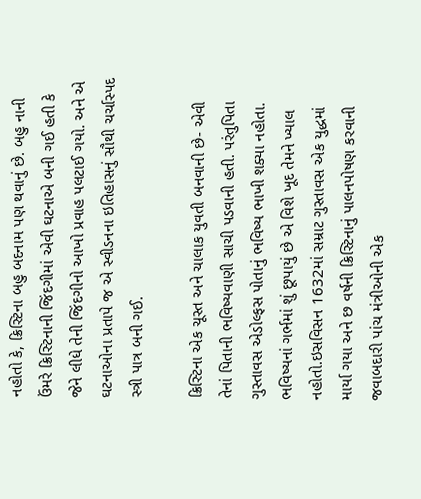નહોતો કે, ક્રિસ્ટિના બહુ બદનામ પણ થવાનું છે. બહુ નાની ઉંમરે ક્રિસ્ટિનાની જિંદગીમાં એવી ઘટનાએ બની ગઈ હતી કે જેને લીધે તેની જિંદગીનો આખો પ્રવાહ પલટાઈ ગયો. અને એ ઘટનાઓના પ્રતાપે જ એ સ્વીડનના ઇતિહાસનું સૌથી ચર્ચાસ્પદ સ્ત્રી પાત્ર બની ગઈ.

ક્રિસ્ટિના એક ચૂસ્ત અને ચાલાક યુવતી બનવાની છે- એવી તેનાં પિતાની ભવિષ્યવાણી સાચી પડવાની હતી. પરંતુપિતા ગુસ્તાવસ એડોલ્ફસ પોતાનું ભવિષ્ય ભાખી શક્યા નહોતા. ભવિષ્યનાં ગર્ભમાં શું છૂપાયું છે એ વિશે ખૂદ તેમને ખ્યાલ નહોતો.ઇસવિસન 1632માં સમ્રાટ ગુસ્તાવસ એક યુદ્ધમાં માર્યા ગયા અને છ વર્ષની ક્રિસ્ટિનાનું પાલનપોષણ કરવાની જવાબદારી પાંચ મંત્રીઓની એક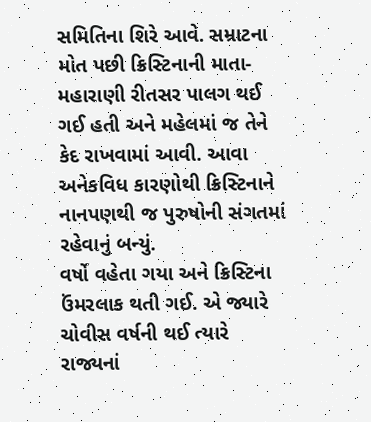સમિતિના શિરે આવે. સમ્રાટના મોત પછી ક્રિસ્ટિનાની માતા- મહારાણી રીતસર પાલગ થઈ ગઈ હતી અને મહેલમાં જ તેને કેદ રાખવામાં આવી. આવા અનેકવિધ કારણોથી ક્રિસ્ટિનાને નાનપણથી જ પુરુષોની સંગતમાં રહેવાનું બન્યું.
વર્ષો વહેતા ગયા અને ક્રિસ્ટિના ઉંમરલાક થતી ગઈ. એ જ્યારે ચોવીસ વર્ષની થઈ ત્યારે રાજ્યનાં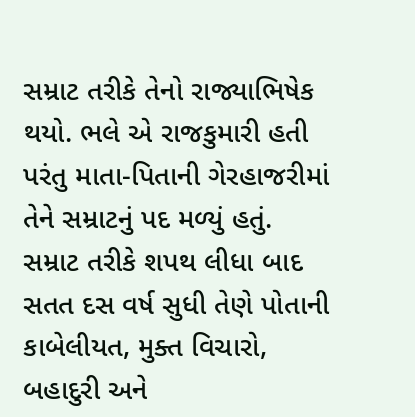સમ્રાટ તરીકે તેનો રાજ્યાભિષેક થયો. ભલે એ રાજકુમારી હતી પરંતુ માતા-પિતાની ગેરહાજરીમાં તેને સમ્રાટનું પદ મળ્યું હતું. સમ્રાટ તરીકે શપથ લીધા બાદ સતત દસ વર્ષ સુધી તેણે પોતાની કાબેલીયત, મુક્ત વિચારો, બહાદુરી અને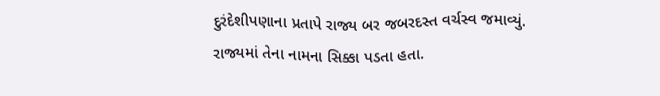દુરંદેશીપણાના પ્રતાપે રાજ્ય બર જબરદસ્ત વર્ચસ્વ જમાવ્યું. રાજ્યમાં તેના નામના સિક્કા પડતા હતા.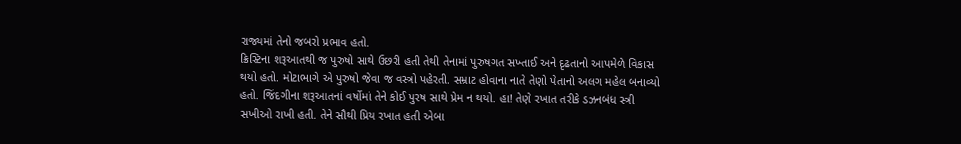રાજ્યમાં તેનો જબરો પ્રભાવ હતો.
ક્રિસ્ટિના શરૂઆતથી જ પુરુષો સાથે ઉછરી હતી તેથી તેનામાં પુરુષગત સખ્તાઈ અને દૃઢતાનો આપમેળે વિકાસ થયો હતો. મોટાભાગે એ પુરુષો જેવા જ વસ્ત્રો પહેરતી. સમ્રાટ હોવાના નાતે તેણો પેતાનો અલગ મહેલ બનાવ્યો હતો. જિંદગીના શરૂઆતનાં વર્ષોમાં તેને કોઈ પુરષ સાથે પ્રેમ ન થયો. હા! તેણે રખાત તરીકે ડઝનબંધ સ્ત્રી સખીઓ રાખી હતી. તેને સૌથી પ્રિય રખાત હતી એબા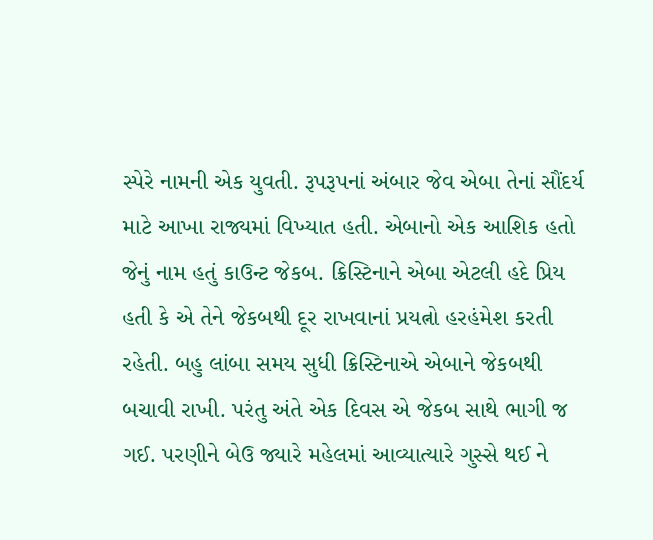સ્પેરે નામની એક યુવતી. રૂપરૂપનાં અંબાર જેવ એબા તેનાં સૌંદર્ય માટે આખા રાજ્યમાં વિખ્યાત હતી. એબાનો એક આશિક હતો જેનું નામ હતું કાઉન્ટ જેકબ. ક્રિસ્ટિનાને એબા એટલી હદે પ્રિય હતી કે એ તેને જેકબથી દૂર રાખવાનાં પ્રયત્નો હરહંમેશ કરતી રહેતી. બહુ લાંબા સમય સુધી ક્રિસ્ટિનાએ એબાને જેકબથી બચાવી રાખી. પરંતુ અંતે એક દિવસ એ જેકબ સાથે ભાગી જ ગઈ. પરણીને બેઉ જ્યારે મહેલમાં આવ્યાત્યારે ગુસ્સે થઈ ને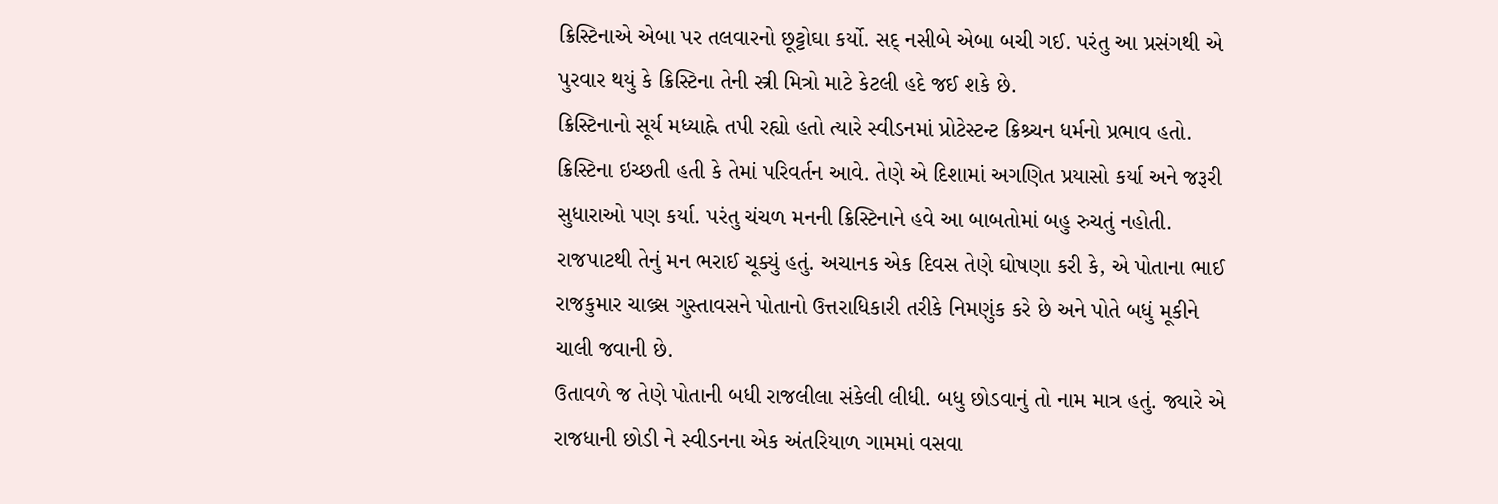ક્રિસ્ટિનાએ એબા પર તલવારનો છૂટ્ટોઘા કર્યો. સદ્ નસીબે એબા બચી ગઈ. પરંતુ આ પ્રસંગથી એ પુરવાર થયું કે ક્રિસ્ટિના તેની સ્ત્રી મિત્રો માટે કેટલી હદે જઈ શકે છે.
ક્રિસ્ટિનાનો સૂર્ય મધ્યાહ્ને તપી રહ્યો હતો ત્યારે સ્વીડનમાં પ્રોટેસ્ટન્ટ ક્રિશ્ર્ચન ધર્મનો પ્રભાવ હતો. ક્રિસ્ટિના ઇચ્છતી હતી કે તેમાં પરિવર્તન આવે. તેણે એ દિશામાં અગણિત પ્રયાસો કર્યા અને જરૂરી સુધારાઓ પણ કર્યા. પરંતુ ચંચળ મનની ક્રિસ્ટિનાને હવે આ બાબતોમાં બહુ રુચતું નહોતી. રાજપાટથી તેનું મન ભરાઈ ચૂક્યું હતું. અચાનક એક દિવસ તેણે ઘોષણા કરી કે, એ પોતાના ભાઈ રાજકુમાર ચાલ્ર્સ ગુસ્તાવસને પોતાનો ઉત્તરાધિકારી તરીકે નિમણુંક કરે છે અને પોતે બધું મૂકીને ચાલી જવાની છે.
ઉતાવળે જ તેણે પોતાની બધી રાજલીલા સંકેલી લીધી. બધુ છોડવાનું તો નામ માત્ર હતું. જ્યારે એ રાજધાની છોડી ને સ્વીડનના એક અંતરિયાળ ગામમાં વસવા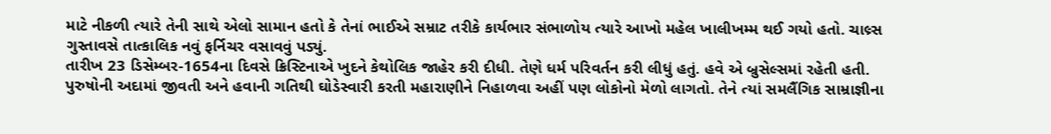માટે નીકળી ત્યારે તેની સાથે એલો સામાન હતો કે તેનાં ભાઈએ સમ્રાટ તરીકે કાર્યભાર સંભાળોય ત્યારે આખો મહેલ ખાલીખમ્મ થઈ ગયો હતો. ચાલ્ર્સ ગુસ્તાવસે તાત્કાલિક નવું ફર્નિચર વસાવવું પડ્યું.
તારીખ 23 ડિસેમ્બર-1654ના દિવસે ક્રિસ્ટિનાએ ખુદને કેથોલિક જાહેર કરી દીધી. તેણે ધર્મ પરિવર્તન કરી લીધું હતું. હવે એ બ્રુસેલ્સમાં રહેતી હતી. પુરુષોની અદામાં જીવતી અને હવાની ગતિથી ઘોડેસ્વારી કરતી મહારાણીને નિહાળવા અહીં પણ લોકોનો મેળો લાગતો. તેને ત્યાં સમલૈંગિક સામ્રાજ્ઞીના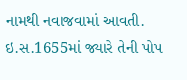નામથી નવાજવામાં આવતી. ઇ.સ.1655માં જ્યારે તેની પોપ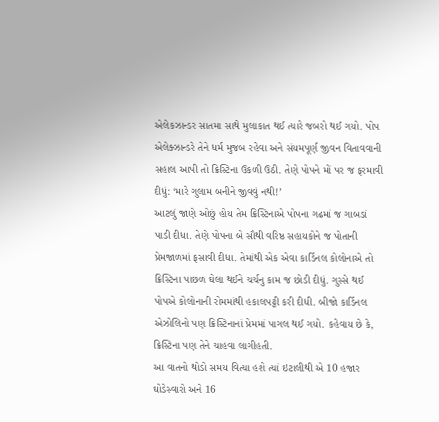એલેકઝાન્ડર સાતમા સાથે મુલાકાત થઈ ત્યારે જબરો થઈ ગયો. પોપ એલેક્ઝાન્ડરે તેને ધર્મ મુજબ રહેવા અને સંયમપૂર્ણ જીવન વિતાવવાની સહાલ આપી તો ક્રિસ્ટિના ઉકળી ઉઠી. તેણે પોપને મોં પર જ ફરમાવી દીધું: ‘મારે ગુલામ બનીને જીવવું નથી!’
આટલું જાણે ઓછું હોય તેમ ક્રિસ્ટિનાએ પોપના ગઢમાં જ ગાબડાં પાડી દીધા. તેણે પોપના બે સૌથી વરિષ્ઠ સહાયકોને જ પોતાની પ્રેમજાળમાં ફસાવી દીધા. તેમાંથી એક એવા કાર્ડિનલ કોલોનાએ તો ક્રિસ્ટિના પાછળ ઘેલા થઈને ચર્ચનુ કામ જ છોડી દીધું. ગુસ્સે થઈ પોપએ કોલોનાની રોમમાંથી હકાલપટ્ટી કરી દીધી. બીજો કાર્ડિનલ એઝોલિનો પણ ક્રિસ્ટિનાનાં પ્રેમમાં પાગલ થઈ ગયો. કહેવાય છે કે, ક્રિસ્ટિના પણ તેને ચાહવા લાગીહતી.
આ વાતનો થોડો સમય વિત્યા હશે ત્યાં ઇટાલીથી એ 10 હજાર ઘોડેસ્વારો અને 16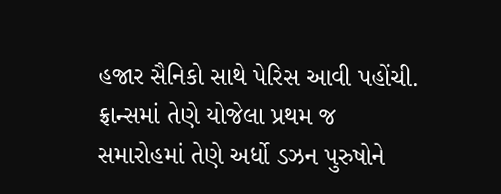હજાર સૈનિકો સાથે પેરિસ આવી પહોંચી. ફ્રાન્સમાં તેણે યોજેલા પ્રથમ જ સમારોહમાં તેણે અર્ધો ડઝન પુરુષોને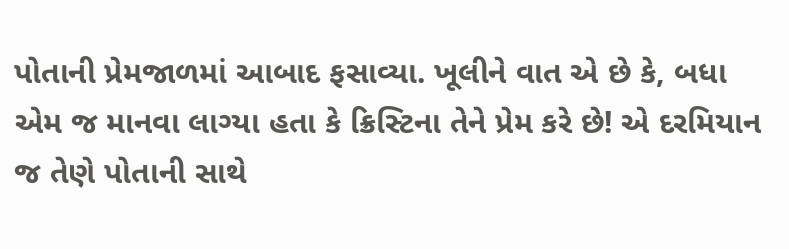પોતાની પ્રેમજાળમાં આબાદ ફસાવ્યા. ખૂલીને વાત એ છે કે, બધા એમ જ માનવા લાગ્યા હતા કે ક્રિસ્ટિના તેને પ્રેમ કરે છે! એ દરમિયાન જ તેણે પોતાની સાથે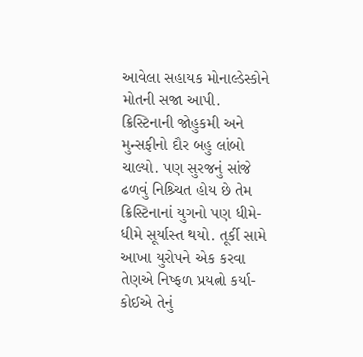આવેલા સહાયક મોનાલ્ડેસ્કોને મોતની સજા આપી.
ક્રિસ્ટિનાની જોહુકમી અને મુન્સફીનો દૌર બહુ લાંબો ચાલ્યો. પણ સુરજનું સાંજે ઢળવું નિશ્ર્ચિત હોય છે તેમ ક્રિસ્ટિનાનાં યુગનો પણ ધીમે-ધીમે સૂર્યાસ્ત થયો. તૂર્કી સામે આખા યુરોપને એક કરવા તેણએ નિષ્ફળ પ્રયત્નો કર્યા- કોઈએ તેનું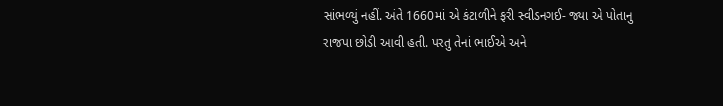સાંભળ્યું નહીં. અંતે 1660માં એ કંટાળીને ફરી સ્વીડનગઈ- જ્યા એ પોતાનુ રાજપા છોડી આવી હતી. પરતુ તેનાં ભાઈએ અને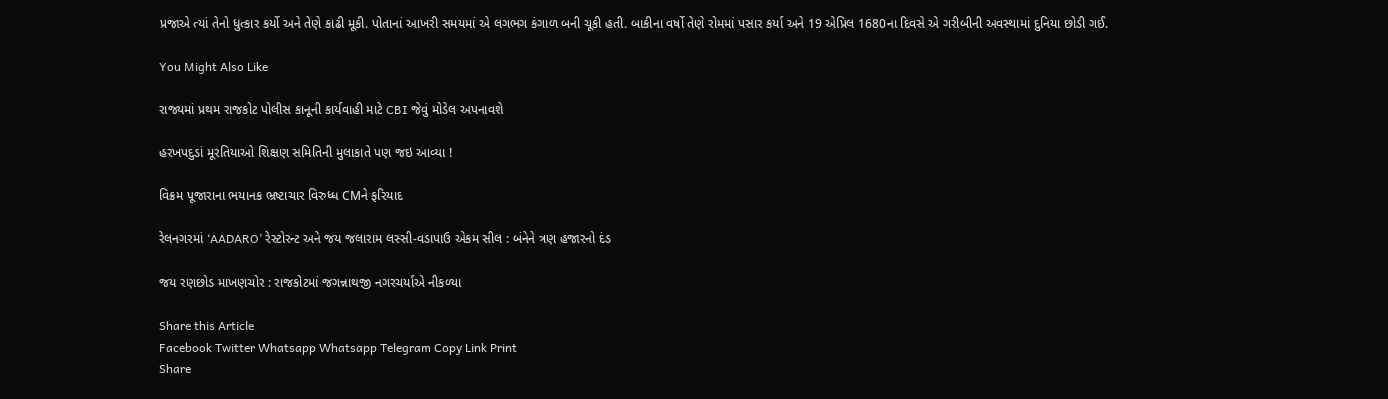પ્રજાએ ત્યાં તેનો ધુત્કાર કર્યો અને તેણે કાઢી મૂકી. પોતાનાં આખરી સમયમાં એ લગભગ કંગાળ બની ચૂકી હતી. બાકીના વર્ષો તેણે રોમમાં પસાર કર્યા અને 19 એપ્રિલ 1680ના દિવસે એ ગરીબીની અવસ્થામાં દુનિયા છોડી ગઈ.

You Might Also Like

રાજ્યમાં પ્રથમ રાજકોટ પોલીસ કાનૂની કાર્યવાહી માટે CBI જેવું મોડેલ અપનાવશે

હરખપદુડાં મૂરતિયાઓ શિક્ષણ સમિતિની મુલાકાતે પણ જઇ આવ્યા !

વિક્રમ પૂજારાના ભયાનક ભ્રષ્ટાચાર વિરુધ્ધ CMને ફરિયાદ

રેલનગરમાં ‘AADARO’ રેસ્ટોરન્ટ અને જય જલારામ લસ્સી-વડાપાઉ એકમ સીલ : બંનેને ત્રણ હજારનો દંડ

જય રણછોડ માખણચોર : રાજકોટમાં જગન્નાથજી નગરચર્યાએ નીકળ્યા

Share this Article
Facebook Twitter Whatsapp Whatsapp Telegram Copy Link Print
Share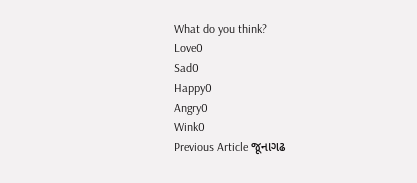What do you think?
Love0
Sad0
Happy0
Angry0
Wink0
Previous Article જૂનાગઢ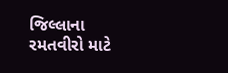જિલ્લાના રમતવીરો માટે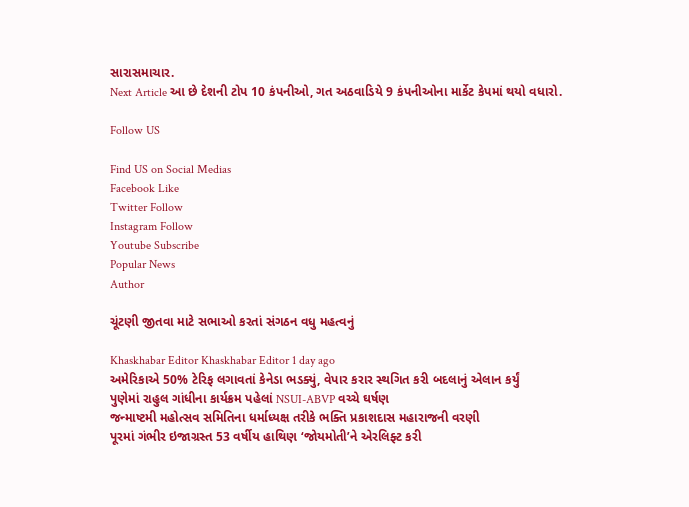સારાસમાચાર.
Next Article આ છે દેશની ટોપ 10 કંપનીઓ, ગત અઠવાડિયે 9 કંપનીઓના માર્કેટ કેપમાં થયો વધારો.

Follow US

Find US on Social Medias
Facebook Like
Twitter Follow
Instagram Follow
Youtube Subscribe
Popular News
Author

ચૂંટણી જીતવા માટે સભાઓ કરતાં સંગઠન વધુ મહત્વનું

Khaskhabar Editor Khaskhabar Editor 1 day ago
અમેરિકાએ 50% ટેરિફ લગાવતાં કેનેડા ભડક્યું, વેપાર કરાર સ્થગિત કરી બદલાનું એલાન કર્યું
પુણેમાં રાહુલ ગાંધીના કાર્યક્રમ પહેલાં NSUI-ABVP વચ્ચે ઘર્ષણ
જન્માષ્ટમી મહોત્સવ સમિતિના ધર્માધ્યક્ષ તરીકે ભક્તિ પ્રકાશદાસ મહારાજની વરણી
પૂરમાં ગંભીર ઇજાગ્રસ્ત 53 વર્ષીય હાથિણ ‘જોયમોતી’ને એરલિફ્ટ કરી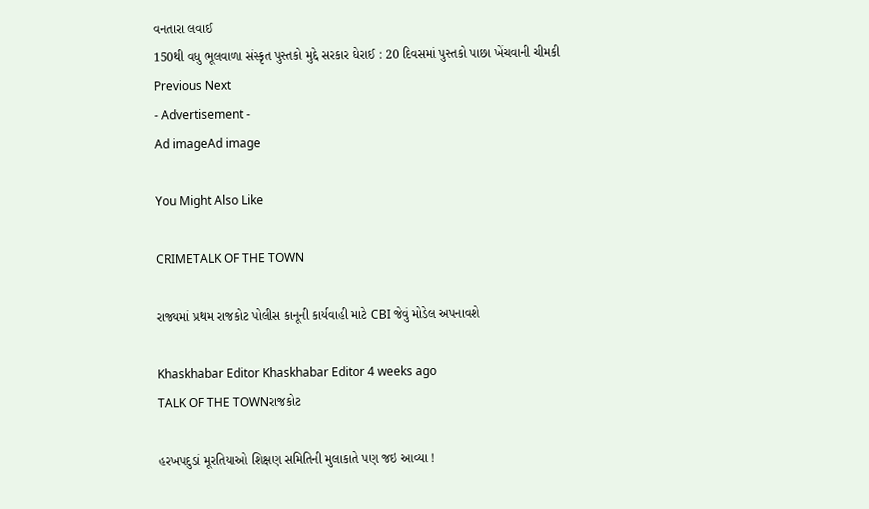વનતારા લવાઈ
150થી વધુ ભૂલવાળા સંસ્કૃત પુસ્તકો મુદ્દે સરકાર ઘેરાઈ : 20 દિવસમાં પુસ્તકો પાછા ખેંચવાની ચીમકી
Previous Next
- Advertisement -
Ad imageAd image

You Might Also Like

CRIMETALK OF THE TOWN

રાજ્યમાં પ્રથમ રાજકોટ પોલીસ કાનૂની કાર્યવાહી માટે CBI જેવું મોડેલ અપનાવશે

Khaskhabar Editor Khaskhabar Editor 4 weeks ago
TALK OF THE TOWNરાજકોટ

હરખપદુડાં મૂરતિયાઓ શિક્ષણ સમિતિની મુલાકાતે પણ જઇ આવ્યા !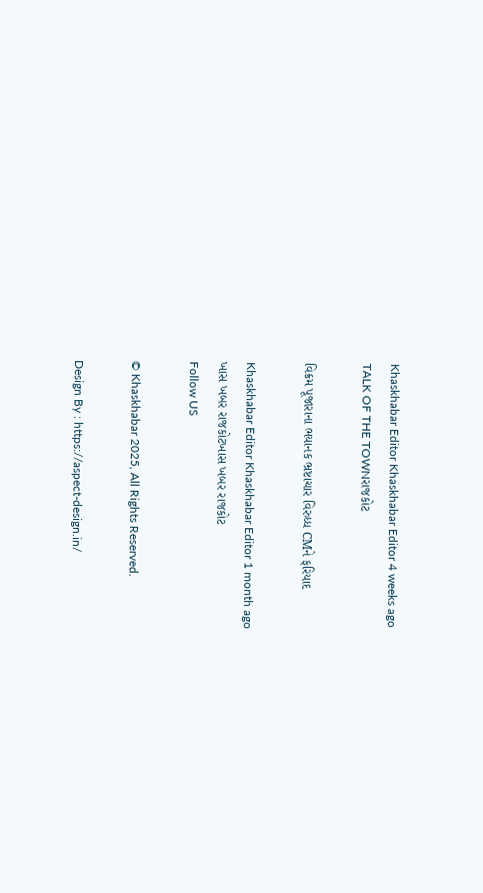Khaskhabar Editor Khaskhabar Editor 4 weeks ago
TALK OF THE TOWNરાજકોટ

વિક્રમ પૂજારાના ભયાનક ભ્રષ્ટાચાર વિરુધ્ધ CMને ફરિયાદ

Khaskhabar Editor Khaskhabar Editor 1 month ago
ખાસ ખબર રાજકોટખાસ ખબર રાજકોટ
Follow US

© Khaskhabar 2025, All Rights Reserved.

Design By : https://aspect-design.in/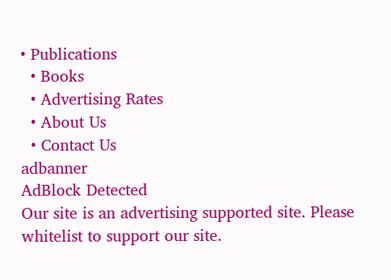• Publications
  • Books
  • Advertising Rates
  • About Us
  • Contact Us
adbanner
AdBlock Detected
Our site is an advertising supported site. Please whitelist to support our site.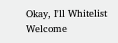Okay, I'll Whitelist
Welcome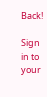Back!

Sign in to your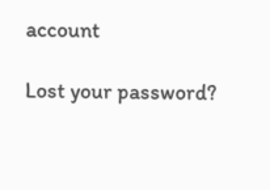account

Lost your password?